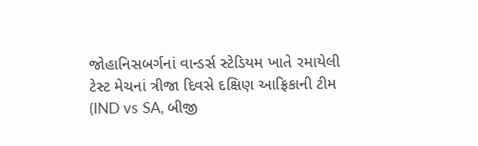જોહાનિસબર્ગનાં વાન્ડર્સ સ્ટેડિયમ ખાતે રમાયેલી ટેસ્ટ મેચનાં ત્રીજા દિવસે દક્ષિણ આફ્રિકાની ટીમ (IND vs SA, બીજી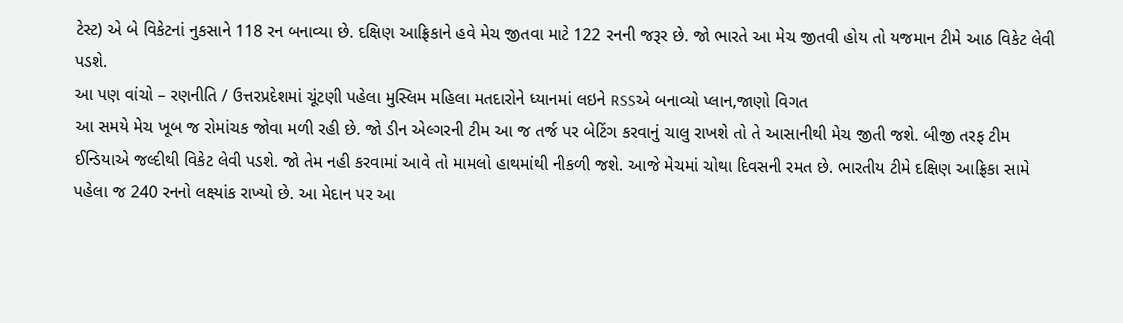ટેસ્ટ) એ બે વિકેટનાં નુકસાને 118 રન બનાવ્યા છે. દક્ષિણ આફ્રિકાને હવે મેચ જીતવા માટે 122 રનની જરૂર છે. જો ભારતે આ મેચ જીતવી હોય તો યજમાન ટીમે આઠ વિકેટ લેવી પડશે.
આ પણ વાંચો – રણનીતિ / ઉત્તરપ્રદેશમાં ચૂંટણી પહેલા મુસ્લિમ મહિલા મતદારોને ધ્યાનમાં લઇને RSSએ બનાવ્યો પ્લાન,જાણો વિગત
આ સમયે મેચ ખૂબ જ રોમાંચક જોવા મળી રહી છે. જો ડીન એલ્ગરની ટીમ આ જ તર્જ પર બેટિંગ કરવાનું ચાલુ રાખશે તો તે આસાનીથી મેચ જીતી જશે. બીજી તરફ ટીમ ઈન્ડિયાએ જલ્દીથી વિકેટ લેવી પડશે. જો તેમ નહી કરવામાં આવે તો મામલો હાથમાંથી નીકળી જશે. આજે મેચમાં ચોથા દિવસની રમત છે. ભારતીય ટીમે દક્ષિણ આફ્રિકા સામે પહેલા જ 240 રનનો લક્ષ્યાંક રાખ્યો છે. આ મેદાન પર આ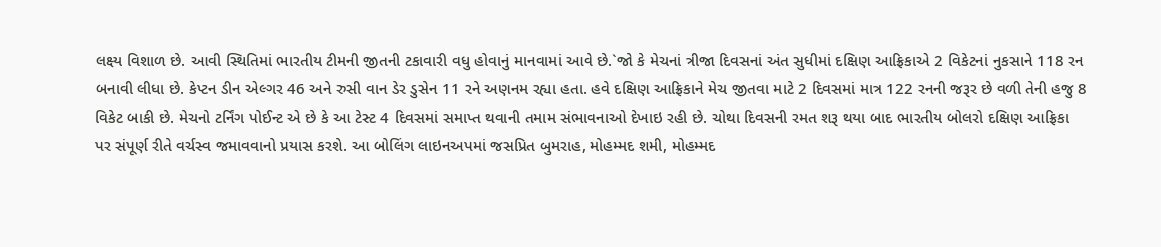લક્ષ્ય વિશાળ છે. આવી સ્થિતિમાં ભારતીય ટીમની જીતની ટકાવારી વધુ હોવાનું માનવામાં આવે છે.`જો કે મેચનાં ત્રીજા દિવસનાં અંત સુધીમાં દક્ષિણ આફ્રિકાએ 2 વિકેટનાં નુકસાને 118 રન બનાવી લીધા છે. કેપ્ટન ડીન એલ્ગર 46 અને રુસી વાન ડેર ડુસેન 11 રને અણનમ રહ્યા હતા. હવે દક્ષિણ આફ્રિકાને મેચ જીતવા માટે 2 દિવસમાં માત્ર 122 રનની જરૂર છે વળી તેની હજુ 8 વિકેટ બાકી છે. મેચનો ટર્નિંગ પોઈન્ટ એ છે કે આ ટેસ્ટ 4 દિવસમાં સમાપ્ત થવાની તમામ સંભાવનાઓ દેખાઇ રહી છે. ચોથા દિવસની રમત શરૂ થયા બાદ ભારતીય બોલરો દક્ષિણ આફ્રિકા પર સંપૂર્ણ રીતે વર્ચસ્વ જમાવવાનો પ્રયાસ કરશે. આ બોલિંગ લાઇનઅપમાં જસપ્રિત બુમરાહ, મોહમ્મદ શમી, મોહમ્મદ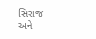સિરાજ અને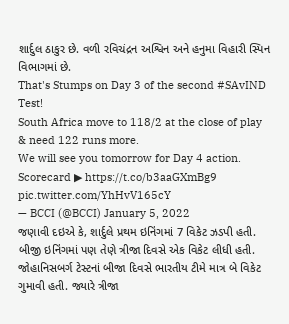શાર્દુલ ઠાકુર છે. વળી રવિચંદ્રન અશ્વિન અને હનુમા વિહારી સ્પિન વિભાગમાં છે.
That's Stumps on Day 3 of the second #SAvIND Test!
South Africa move to 118/2 at the close of play & need 122 runs more.
We will see you tomorrow for Day 4 action.
Scorecard ▶ https://t.co/b3aaGXmBg9 pic.twitter.com/YhHvV165cY
— BCCI (@BCCI) January 5, 2022
જણાવી દઇએ કે, શાર્દુલે પ્રથમ ઇનિંગમાં 7 વિકેટ ઝડપી હતી. બીજી ઇનિંગમાં પણ તેણે ત્રીજા દિવસે એક વિકેટ લીધી હતી. જોહાનિસબર્ગ ટેસ્ટનાં બીજા દિવસે ભારતીય ટીમે માત્ર બે વિકેટ ગુમાવી હતી. જ્યારે ત્રીજા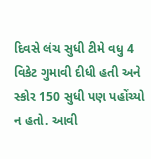દિવસે લંચ સુધી ટીમે વધુ 4 વિકેટ ગુમાવી દીધી હતી અને સ્કોર 150 સુધી પણ પહોંચ્યો ન હતો. આવી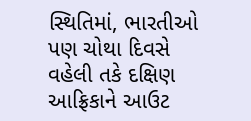સ્થિતિમાં, ભારતીઓ પણ ચોથા દિવસે વહેલી તકે દક્ષિણ આફ્રિકાને આઉટ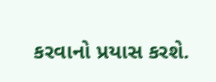કરવાનો પ્રયાસ કરશે.